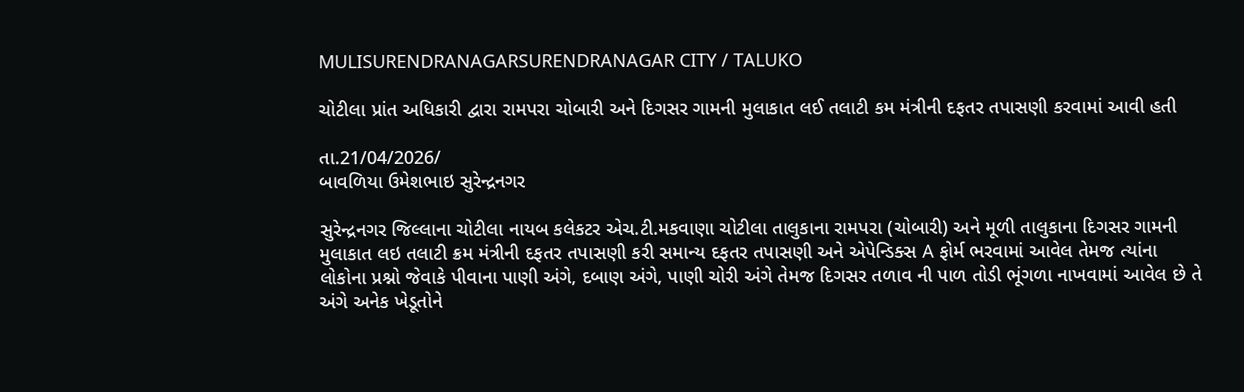MULISURENDRANAGARSURENDRANAGAR CITY / TALUKO

ચોટીલા પ્રાંત અધિકારી દ્વારા રામપરા ચોબારી અને દિગસર ગામની મુલાકાત લઈ તલાટી કમ મંત્રીની દફતર તપાસણી કરવામાં આવી હતી

તા.21/04/2026/
બાવળિયા ઉમેશભાઇ સુરેન્દ્રનગર

સુરેન્દ્રનગર જિલ્લાના ચોટીલા નાયબ કલેકટર એચ.ટી.મકવાણા ચોટીલા તાલુકાના રામપરા (ચોબારી) અને મૂળી તાલુકાના દિગસર ગામની મુલાકાત લઇ તલાટી ક્રમ મંત્રીની દફતર તપાસણી કરી સમાન્ય દફતર તપાસણી અને એપેન્ડિક્સ A ફોર્મ ભરવામાં આવેલ તેમજ ત્યાંના લોકોના પ્રશ્નો જેવાકે પીવાના પાણી અંગે, દબાણ અંગે, પાણી ચોરી અંગે તેમજ દિગસર તળાવ ની પાળ તોડી ભૂંગળા નાખવામાં આવેલ છે તે અંગે અનેક ખેડૂતોને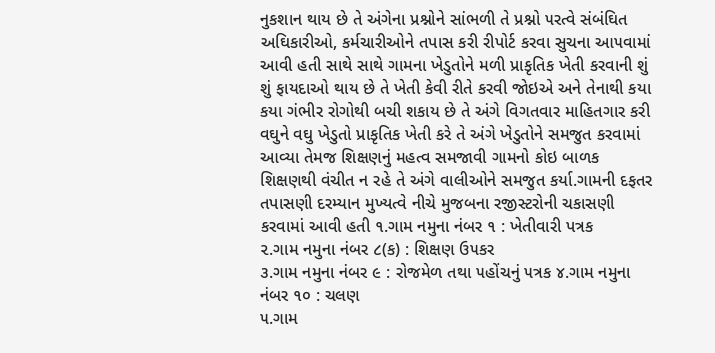નુકશાન થાય છે તે અંગેના પ્રશ્નોને સાંભળી તે પ્રશ્નો ૫રત્વે સંબંઘિત અઘિકારીઓ, કર્મચારીઓને તપાસ કરી રીપોર્ટ કરવા સુચના આ૫વામાં આવી હતી સાથે સાથે ગામના ખેડુતોને મળી પ્રાકૃતિક ખેતી કરવાની શું શું ફાયદાઓ થાય છે તે ખેતી કેવી રીતે કરવી જોઇએ અને તેનાથી કયા કયા ગંભીર રોગોથી બચી શકાય છે તે અંગે વિગતવાર માહિતગાર કરી વઘુને વઘુ ખેડુતો પ્રાકૃતિક ખેતી કરે તે અંગે ખેડુતોને સમજુત કરવામાં આવ્યા તેમજ શિક્ષણનું મહત્વ સમજાવી ગામનો કોઇ બાળક શિક્ષણથી વંચીત ન રહે તે અંગે વાલીઓને સમજુત કર્યા.ગામની દફતર તપાસણી દરમ્યાન મુખ્યત્વે નીચે મુજબના રજીસ્ટરોની ચકાસણી કરવામાં આવી હતી ૧.ગામ નમુના નંબર ૧ : ખેતીવારી પત્રક
૨.ગામ નમુના નંબર ૮(ક) : શિક્ષણ ઉ૫કર
૩.ગામ નમુના નંબર ૯ : રોજમેળ તથા ૫હોંચનું ૫ત્રક ૪.ગામ નમુના નંબર ૧૦ : ચલણ
૫.ગામ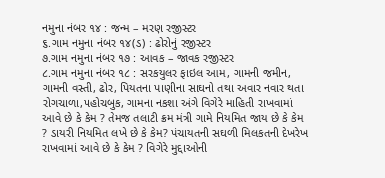નમુના નંબર ૧૪ : જન્મ – મરણ રજીસ્ટર
૬.ગામ નમુના નંબર ૧૪(ડ) : ઢોરોનું રજીસ્ટર
૭.ગામ નમુના નંબર ૧૭ : આવક – જાવક રજીસ્ટર
૮.ગામ નમુના નંબર ૧૮ : સરકયુલર ફાઇલ આમ, ગામની જમીન, ગામની વસ્તી, ઢોર, પિયતના પાણીના સાઘનો તથા અવાર નવાર થતા રોગચાળા,૫હોચબુક, ગામના નકશા અંગે વિગેરે માહિતી રાખવામાં આવે છે કે કેમ ? તેમજ તલાટી ક્રમ મંત્રી ગામે નિયમિત જાય છે કે કેમ ? ડાયરી નિયમિત લખે છે કે કેમ? પંચાયતની સઘળી મિલકતની દેખરેખ રાખવામાં આવે છે કે કેમ ? વિગેરે મુદ્દાઓની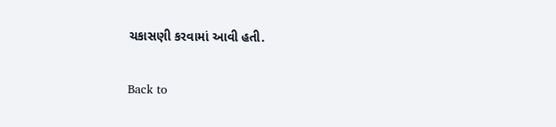ચકાસણી કરવામાં આવી હતી.

Back to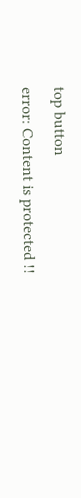top button
error: Content is protected !!